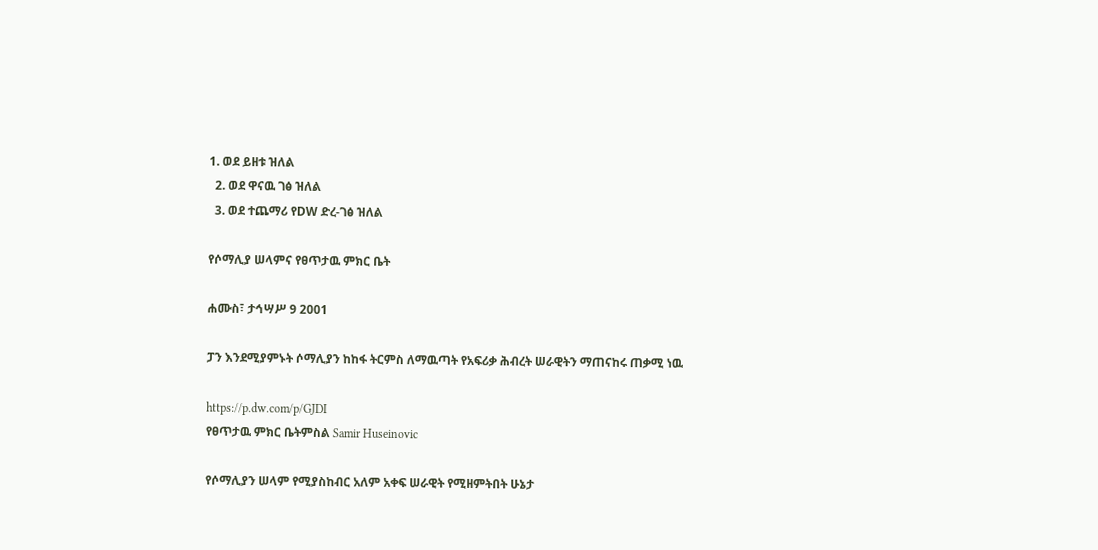1. ወደ ይዘቱ ዝለል
  2. ወደ ዋናዉ ገፅ ዝለል
  3. ወደ ተጨማሪ የDW ድረ-ገፅ ዝለል

የሶማሊያ ሠላምና የፀጥታዉ ምክር ቤት

ሐሙስ፣ ታኅሣሥ 9 2001

ፓን እንደሚያምኑት ሶማሊያን ከከፋ ትርምስ ለማዉጣት የአፍሪቃ ሕብረት ሠራዊትን ማጠናከሩ ጠቃሚ ነዉ

https://p.dw.com/p/GJDI
የፀጥታዉ ምክር ቤትምስል Samir Huseinovic

የሶማሊያን ሠላም የሚያስከብር አለም አቀፍ ሠራዊት የሚዘምትበት ሁኔታ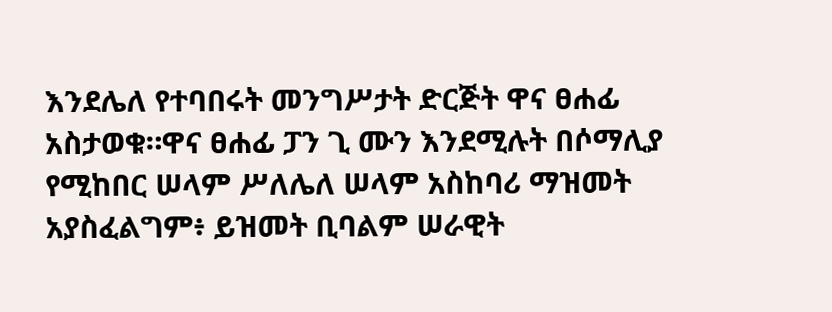እንደሌለ የተባበሩት መንግሥታት ድርጅት ዋና ፀሐፊ አስታወቁ።ዋና ፀሐፊ ፓን ጊ ሙን እንደሚሉት በሶማሊያ የሚከበር ሠላም ሥለሌለ ሠላም አስከባሪ ማዝመት አያስፈልግም፥ ይዝመት ቢባልም ሠራዊት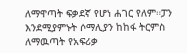ለማዋጣት ፍቃደኛ የሆነ ሐገር የለም።ፓን እንደሚያምኑት ሶማሊያን ከከፋ ትርምስ ለማዉጣት የአፍሪቃ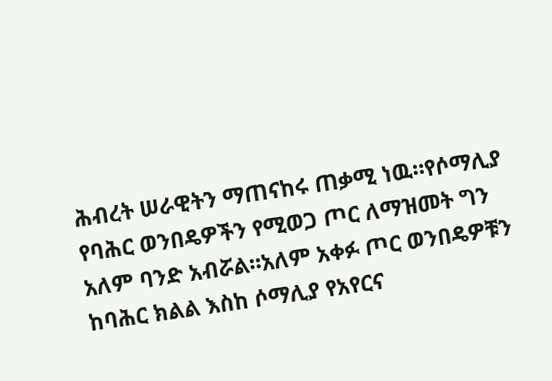ሕብረት ሠራዊትን ማጠናከሩ ጠቃሚ ነዉ።የሶማሊያ የባሕር ወንበዴዎችን የሚወጋ ጦር ለማዝመት ግን አለም ባንድ አብሯል።አለም አቀፉ ጦር ወንበዴዎቹን ከባሕር ክልል እስከ ሶማሊያ የአየርና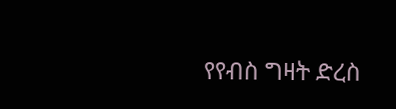የየብስ ግዛት ድረስ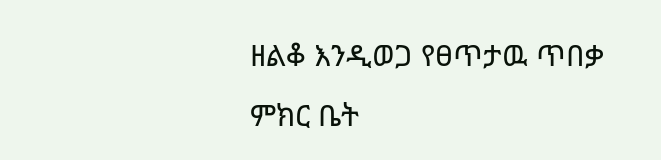ዘልቆ እንዲወጋ የፀጥታዉ ጥበቃ ምክር ቤት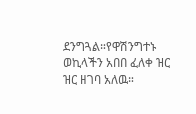ደንግጓል።የዋሽንግተኑ ወኪላችን አበበ ፈለቀ ዝር ዝር ዘገባ አለዉ።